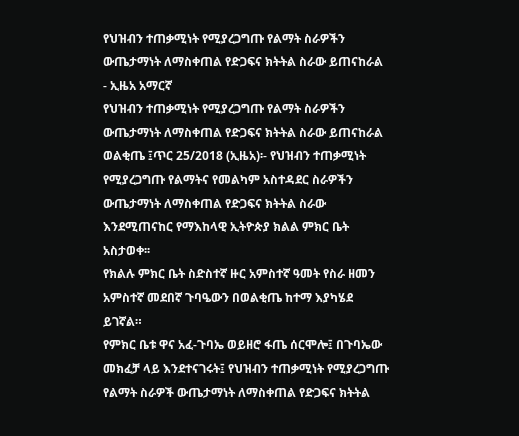የህዝብን ተጠቃሚነት የሚያረጋግጡ የልማት ስራዎችን ውጤታማነት ለማስቀጠል የድጋፍና ክትትል ስራው ይጠናከራል - ኢዜአ አማርኛ
የህዝብን ተጠቃሚነት የሚያረጋግጡ የልማት ስራዎችን ውጤታማነት ለማስቀጠል የድጋፍና ክትትል ስራው ይጠናከራል
ወልቂጤ ፤ጥር 25/2018 (ኢዜአ)፡- የህዝብን ተጠቃሚነት የሚያረጋግጡ የልማትና የመልካም አስተዳደር ስራዎችን ውጤታማነት ለማስቀጠል የድጋፍና ክትትል ስራው እንደሚጠናከር የማእከላዊ ኢትዮጵያ ክልል ምክር ቤት አስታወቀ፡፡
የክልሉ ምክር ቤት ስድስተኛ ዙር አምስተኛ ዓመት የስራ ዘመን አምስተኛ መደበኛ ጉባዔውን በወልቂጤ ከተማ እያካሄደ ይገኛል።
የምክር ቤቱ ዋና አፈ-ጉባኤ ወይዘሮ ፋጤ ሰርሞሎ፤ በጉባኤው መክፈቻ ላይ እንደተናገሩት፤ የህዝብን ተጠቃሚነት የሚያረጋግጡ የልማት ስራዎች ውጤታማነት ለማስቀጠል የድጋፍና ክትትል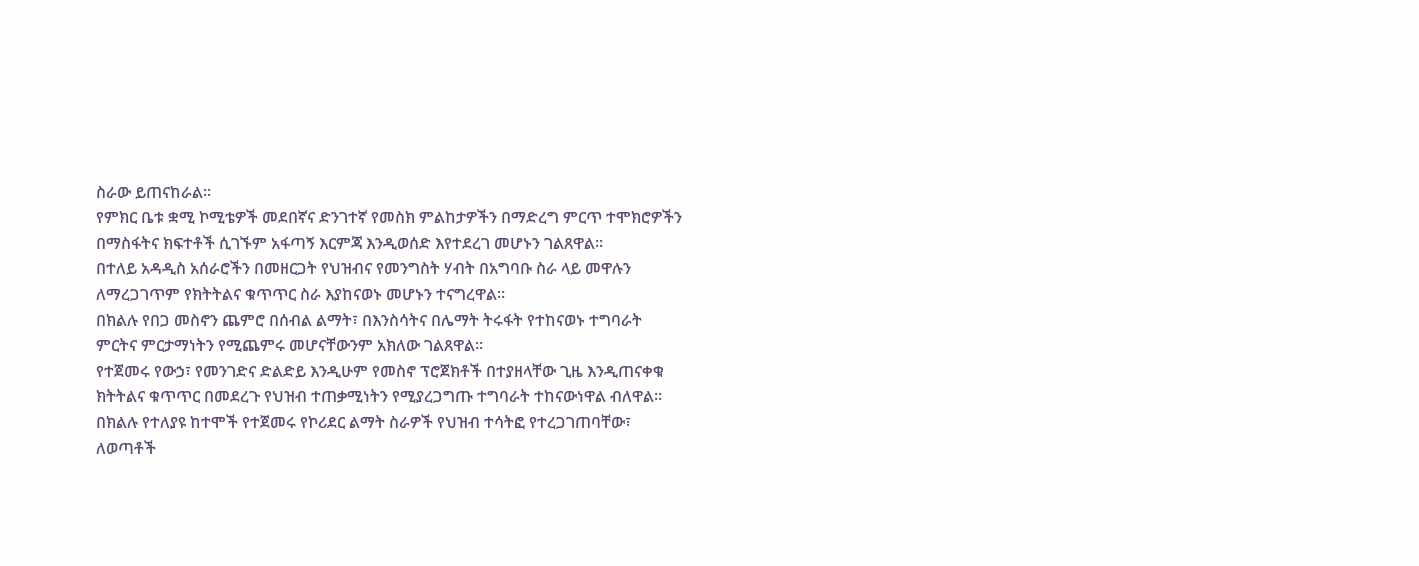ስራው ይጠናከራል።
የምክር ቤቱ ቋሚ ኮሚቴዎች መደበኛና ድንገተኛ የመስክ ምልከታዎችን በማድረግ ምርጥ ተሞክሮዎችን በማስፋትና ክፍተቶች ሲገኙም አፋጣኝ እርምጃ እንዲወሰድ እየተደረገ መሆኑን ገልጸዋል፡፡
በተለይ አዳዲስ አሰራሮችን በመዘርጋት የህዝብና የመንግስት ሃብት በአግባቡ ስራ ላይ መዋሉን ለማረጋገጥም የክትትልና ቁጥጥር ስራ እያከናወኑ መሆኑን ተናግረዋል።
በክልሉ የበጋ መስኖን ጨምሮ በሰብል ልማት፣ በእንስሳትና በሌማት ትሩፋት የተከናወኑ ተግባራት ምርትና ምርታማነትን የሚጨምሩ መሆናቸውንም አክለው ገልጸዋል፡፡
የተጀመሩ የውኃ፣ የመንገድና ድልድይ እንዲሁም የመስኖ ፕሮጀክቶች በተያዘላቸው ጊዜ እንዲጠናቀቁ ክትትልና ቁጥጥር በመደረጉ የህዝብ ተጠቃሚነትን የሚያረጋግጡ ተግባራት ተከናውነዋል ብለዋል፡፡
በክልሉ የተለያዩ ከተሞች የተጀመሩ የኮሪደር ልማት ስራዎች የህዝብ ተሳትፎ የተረጋገጠባቸው፣ ለወጣቶች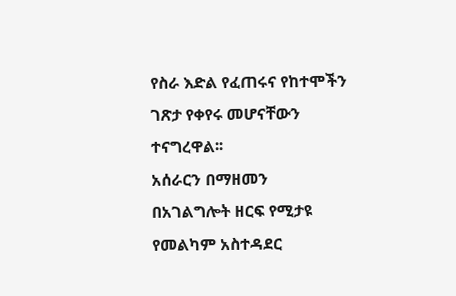የስራ እድል የፈጠሩና የከተሞችን ገጽታ የቀየሩ መሆናቸውን ተናግረዋል፡፡
አሰራርን በማዘመን በአገልግሎት ዘርፍ የሚታዩ የመልካም አስተዳደር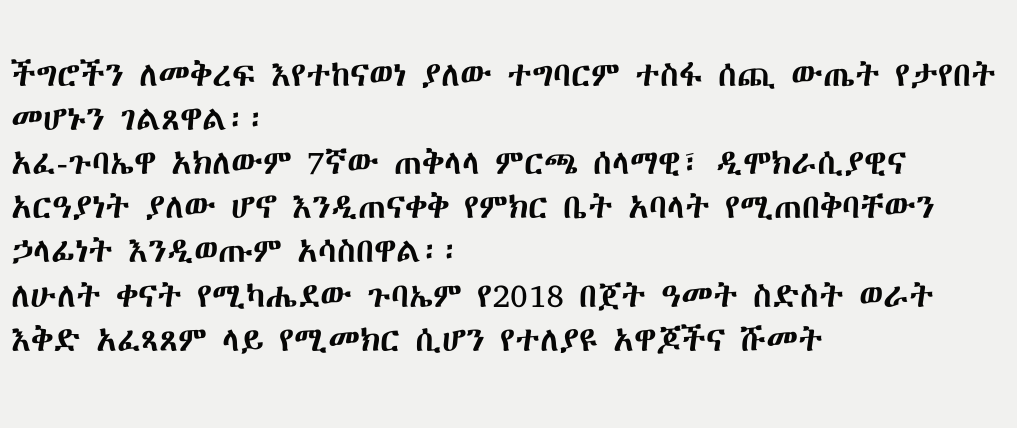ችግሮችን ለመቅረፍ እየተከናወነ ያለው ተግባርም ተስፋ ሰጪ ውጤት የታየበት መሆኑን ገልጸዋል፡፡
አፈ-ጉባኤዋ አክለውም 7ኛው ጠቅላላ ምርጫ ሰላማዊ፣ ዲሞክራሲያዊና አርዓያነት ያለው ሆኖ እንዲጠናቀቅ የምክር ቤት አባላት የሚጠበቅባቸውን ኃላፊነት እንዲወጡም አሳስበዋል፡፡
ለሁለት ቀናት የሚካሔደው ጉባኤም የ2018 በጀት ዓመት ስድስት ወራት እቅድ አፈጻጸም ላይ የሚመክር ሲሆን የተለያዩ አዋጆችና ሹመት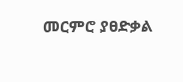መርምሮ ያፀድቃል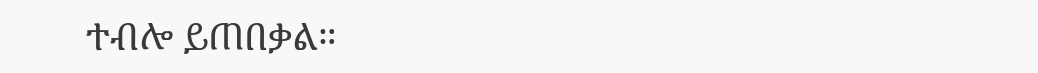ተብሎ ይጠበቃል።